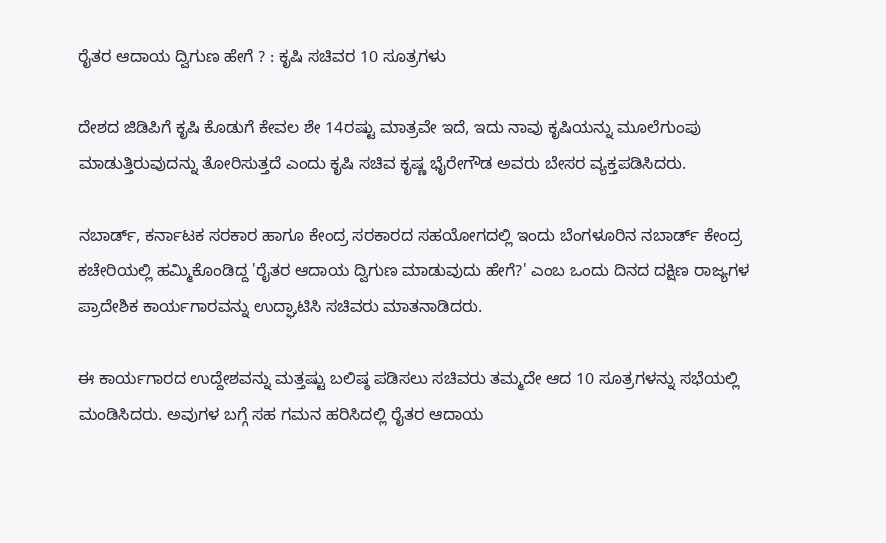ರೈತರ ಆದಾಯ ದ್ವಿಗುಣ ಹೇಗೆ ? : ಕೃಷಿ ಸಚಿವರ 10 ಸೂತ್ರಗಳು

ದೇಶದ ಜಿಡಿಪಿಗೆ ಕೃಷಿ ಕೊಡುಗೆ ಕೇವಲ ಶೇ 14ರಷ್ಟು ಮಾತ್ರವೇ ಇದೆ, ಇದು ನಾವು ಕೃಷಿಯನ್ನು ಮೂಲೆಗುಂಪು ಮಾಡುತ್ತಿರುವುದನ್ನು ತೋರಿಸುತ್ತದೆ ಎಂದು ಕೃಷಿ ಸಚಿವ ಕೃಷ್ಣ ಭೈರೇಗೌಡ ಅವರು ಬೇಸರ ವ್ಯಕ್ತಪಡಿಸಿದರು.

ನಬಾರ್ಡ್, ಕರ್ನಾಟಕ ಸರಕಾರ ಹಾಗೂ ಕೇಂದ್ರ ಸರಕಾರದ ಸಹಯೋಗದಲ್ಲಿ ಇಂದು ಬೆಂಗಳೂರಿನ ನಬಾರ್ಡ್ ಕೇಂದ್ರ ಕಚೇರಿಯಲ್ಲಿ ಹಮ್ಮಿಕೊಂಡಿದ್ದ 'ರೈತರ ಆದಾಯ ದ್ವಿಗುಣ ಮಾಡುವುದು ಹೇಗೆ?' ಎಂಬ ಒಂದು ದಿನದ ದಕ್ಷಿಣ ರಾಜ್ಯಗಳ ಪ್ರಾದೇಶಿಕ ಕಾರ್ಯಗಾರವನ್ನು ಉದ್ಘಾಟಿಸಿ ಸಚಿವರು ಮಾತನಾಡಿದರು.

ಈ ಕಾರ್ಯಗಾರದ ಉದ್ದೇಶವನ್ನು ಮತ್ತಷ್ಟು ಬಲಿಷ್ಠ ಪಡಿಸಲು ಸಚಿವರು ತಮ್ಮದೇ ಆದ 10 ಸೂತ್ರಗಳನ್ನು ಸಭೆಯಲ್ಲಿ ಮಂಡಿಸಿದರು. ಅವುಗಳ ಬಗ್ಗೆ ಸಹ ಗಮನ ಹರಿಸಿದಲ್ಲಿ ರೈತರ ಆದಾಯ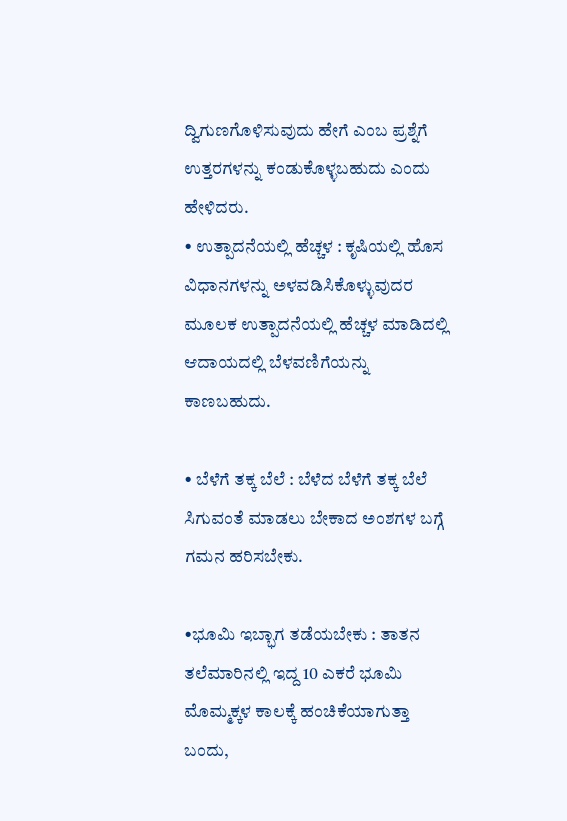ದ್ವಿಗುಣಗೊಳಿಸುವುದು ಹೇಗೆ ಎಂಬ ಪ್ರಶ್ನೆಗೆ ಉತ್ತರಗಳನ್ನು ಕಂಡುಕೊಳ್ಳಬಹುದು ಎಂದು ಹೇಳಿದರು.
• ಉತ್ಪಾದನೆಯಲ್ಲಿ ಹೆಚ್ಚಳ : ಕೃಷಿಯಲ್ಲಿ ಹೊಸ ವಿಧಾನಗಳನ್ನು ಅಳವಡಿಸಿಕೊಳ್ಳುವುದರ ಮೂಲಕ ಉತ್ಪಾದನೆಯಲ್ಲಿ ಹೆಚ್ಚಳ ಮಾಡಿದಲ್ಲಿ ಆದಾಯದಲ್ಲಿ ಬೆಳವಣಿಗೆಯನ್ನು ಕಾಣಬಹುದು.

• ಬೆಳೆಗೆ ತಕ್ಕ ಬೆಲೆ : ಬೆಳೆದ ಬೆಳೆಗೆ ತಕ್ಕ ಬೆಲೆ ಸಿಗುವಂತೆ ಮಾಡಲು ಬೇಕಾದ ಅಂಶಗಳ ಬಗ್ಗೆ ಗಮನ ಹರಿಸಬೇಕು.

•ಭೂಮಿ ಇಬ್ಭಾಗ ತಡೆಯಬೇಕು : ತಾತನ ತಲೆಮಾರಿನಲ್ಲಿ ಇದ್ದ 10 ಎಕರೆ ಭೂಮಿ ಮೊಮ್ಮಕ್ಕಳ ಕಾಲಕ್ಕೆ ಹಂಚಿಕೆಯಾಗುತ್ತಾ ಬಂದು,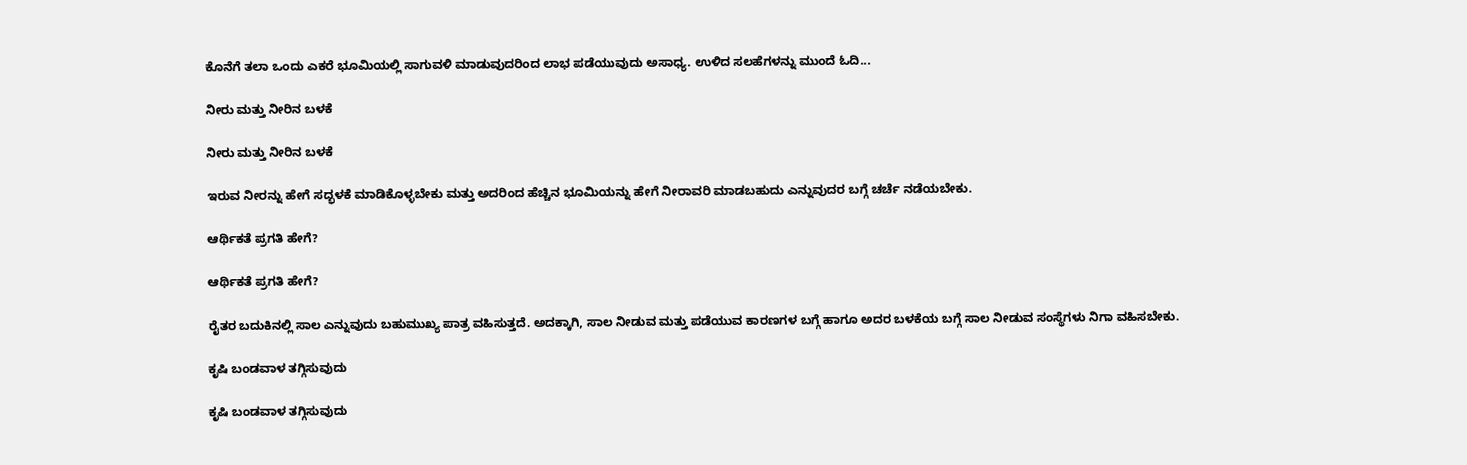ಕೊನೆಗೆ ತಲಾ ಒಂದು ಎಕರೆ ಭೂಮಿಯಲ್ಲಿ ಸಾಗುವಳಿ ಮಾಡುವುದರಿಂದ ಲಾಭ ಪಡೆಯುವುದು ಅಸಾಧ್ಯ. ಉಳಿದ ಸಲಹೆಗಳನ್ನು ಮುಂದೆ ಓದಿ...

ನೀರು ಮತ್ತು ನೀರಿನ ಬಳಕೆ

ನೀರು ಮತ್ತು ನೀರಿನ ಬಳಕೆ

ಇರುವ ನೀರನ್ನು ಹೇಗೆ ಸದ್ಭಳಕೆ ಮಾಡಿಕೊಳ್ಳಬೇಕು ಮತ್ತು ಅದರಿಂದ ಹೆಚ್ಚಿನ ಭೂಮಿಯನ್ನು ಹೇಗೆ ನೀರಾವರಿ ಮಾಡಬಹುದು ಎನ್ನುವುದರ ಬಗ್ಗೆ ಚರ್ಚೆ ನಡೆಯಬೇಕು.

ಆರ್ಥಿಕತೆ ಪ್ರಗತಿ ಹೇಗೆ?

ಆರ್ಥಿಕತೆ ಪ್ರಗತಿ ಹೇಗೆ?

ರೈತರ ಬದುಕಿನಲ್ಲಿ ಸಾಲ ಎನ್ನುವುದು ಬಹುಮುಖ್ಯ ಪಾತ್ರ ವಹಿಸುತ್ತದೆ. ಅದಕ್ಕಾಗಿ, ಸಾಲ ನೀಡುವ ಮತ್ತು ಪಡೆಯುವ ಕಾರಣಗಳ ಬಗ್ಗೆ ಹಾಗೂ ಅದರ ಬಳಕೆಯ ಬಗ್ಗೆ ಸಾಲ ನೀಡುವ ಸಂಸ್ಥೆಗಳು ನಿಗಾ ವಹಿಸಬೇಕು.

ಕೃಷಿ ಬಂಡವಾಳ ತಗ್ಗಿಸುವುದು

ಕೃಷಿ ಬಂಡವಾಳ ತಗ್ಗಿಸುವುದು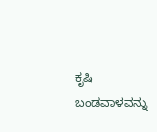ಕೃಷಿ ಬಂಡವಾಳವನ್ನು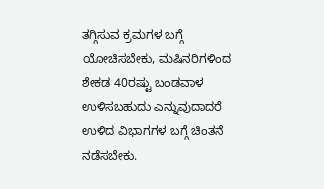ತಗ್ಗಿಸುವ ಕ್ರಮಗಳ ಬಗ್ಗೆ ಯೋಚಿಸಬೇಕು, ಮಷಿನರಿಗಳಿಂದ ಶೇಕಡ 40ರಷ್ಟು ಬಂಡವಾಳ ಉಳಿಸಬಹುದು ಎನ್ನುವುದಾದರೆ ಉಳಿದ ವಿಭಾಗಗಳ ಬಗ್ಗೆ ಚಿಂತನೆ ನಡೆಸಬೇಕು.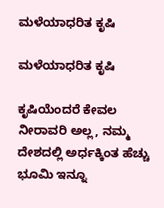ಮಳೆಯಾಧರಿತ ಕೃಷಿ

ಮಳೆಯಾಧರಿತ ಕೃಷಿ

ಕೃಷಿಯೆಂದರೆ ಕೇವಲ ನೀರಾವರಿ ಅಲ್ಲ, ನಮ್ಮ ದೇಶದಲ್ಲಿ ಅರ್ಧಕ್ಕಿಂತ ಹೆಚ್ಚು ಭೂಮಿ ಇನ್ನೂ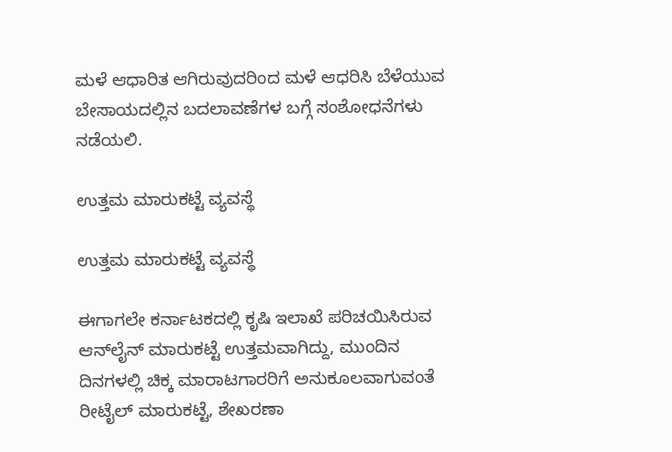ಮಳೆ ಆಧಾರಿತ ಆಗಿರುವುದರಿಂದ ಮಳೆ ಆಧರಿಸಿ ಬೆಳೆಯುವ ಬೇಸಾಯದಲ್ಲಿನ ಬದಲಾವಣೆಗಳ ಬಗ್ಗೆ ಸಂಶೋಧನೆಗಳು ನಡೆಯಲಿ.

ಉತ್ತಮ ಮಾರುಕಟ್ಟೆ ವ್ಯವಸ್ಥೆ

ಉತ್ತಮ ಮಾರುಕಟ್ಟೆ ವ್ಯವಸ್ಥೆ

ಈಗಾಗಲೇ ಕರ್ನಾಟಕದಲ್ಲಿ ಕೃಷಿ ಇಲಾಖೆ ಪರಿಚಯಿಸಿರುವ ಆನ್‍ಲೈನ್ ಮಾರುಕಟ್ಟೆ ಉತ್ತಮವಾಗಿದ್ದು, ಮುಂದಿನ ದಿನಗಳಲ್ಲಿ ಚಿಕ್ಕ ಮಾರಾಟಗಾರರಿಗೆ ಅನುಕೂಲವಾಗುವಂತೆ ರೀಟೈಲ್ ಮಾರುಕಟ್ಟೆ, ಶೇಖರಣಾ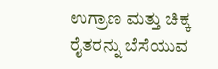ಉಗ್ರಾಣ ಮತ್ತು ಚಿಕ್ಕ ರೈತರನ್ನು ಬೆಸೆಯುವ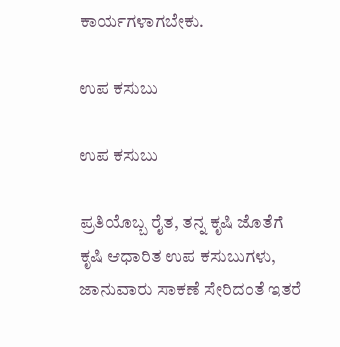ಕಾರ್ಯಗಳಾಗಬೇಕು.

ಉಪ ಕಸುಬು

ಉಪ ಕಸುಬು

ಪ್ರತಿಯೊಬ್ಬ ರೈತ, ತನ್ನ ಕೃಷಿ ಜೊತೆಗೆ ಕೃಷಿ ಆಧಾರಿತ ಉಪ ಕಸುಬುಗಳು, ಜಾನುವಾರು ಸಾಕಣೆ ಸೇರಿದಂತೆ ಇತರೆ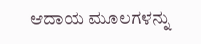ಆದಾಯ ಮೂಲಗಳನ್ನು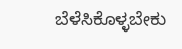ಬೆಳೆಸಿಕೊಳ್ಳಬೇಕು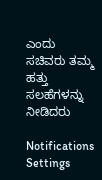ಎಂದು ಸಚಿವರು ತಮ್ಮ ಹತ್ತು ಸಲಹೆಗಳನ್ನು ನೀಡಿದರು

Notifications
Settings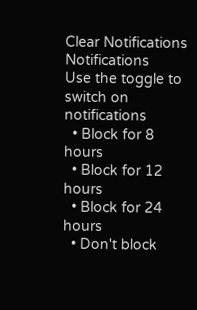Clear Notifications
Notifications
Use the toggle to switch on notifications
  • Block for 8 hours
  • Block for 12 hours
  • Block for 24 hours
  • Don't block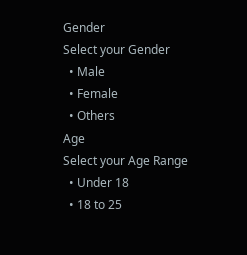Gender
Select your Gender
  • Male
  • Female
  • Others
Age
Select your Age Range
  • Under 18
  • 18 to 25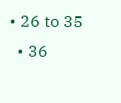• 26 to 35
  • 36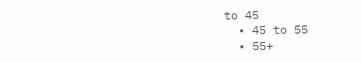to 45
  • 45 to 55
  • 55+